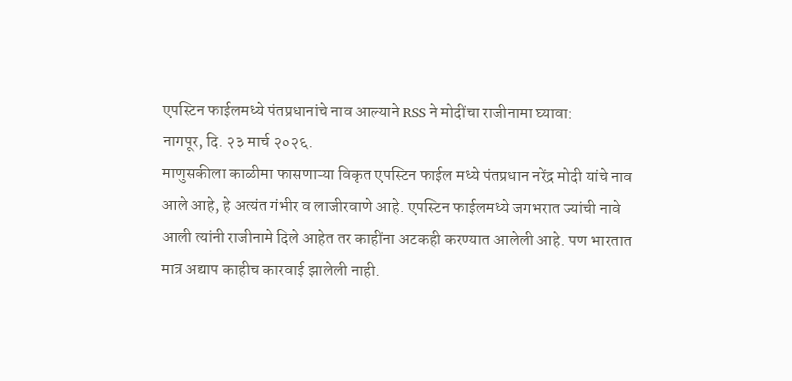एपस्टिन फाईलमध्ये पंतप्रधानांचे नाव आल्याने RSS ने मोदींचा राजीनामा घ्यावा:
नागपूर, दि. २३ मार्च २०२६.
माणुसकीला काळीमा फासणाऱ्या विकृत एपस्टिन फाईल मध्ये पंतप्रधान नरेंद्र मोदी यांचे नाव आले आहे, हे अत्यंत गंभीर व लाजीरवाणे आहे. एपस्टिन फाईलमध्ये जगभरात ज्यांची नावे आली त्यांनी राजीनामे दिले आहेत तर काहींना अटकही करण्यात आलेली आहे. पण भारतात मात्र अद्याप काहीच कारवाई झालेली नाही.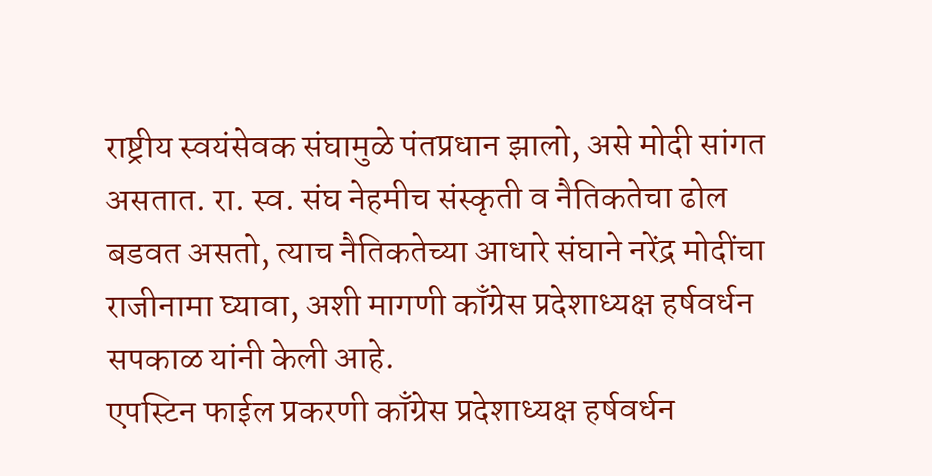राष्ट्रीय स्वयंसेवक संघामुळे पंतप्रधान झालो, असे मोदी सांगत असतात. रा. स्व. संघ नेहमीच संस्कृती व नैतिकतेचा ढोल बडवत असतो, त्याच नैतिकतेच्या आधारे संघाने नरेंद्र मोदींचा राजीनामा घ्यावा, अशी मागणी काँग्रेस प्रदेशाध्यक्ष हर्षवर्धन सपकाळ यांनी केली आहे.
एपस्टिन फाईल प्रकरणी काँग्रेस प्रदेशाध्यक्ष हर्षवर्धन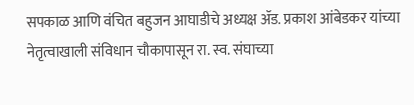सपकाळ आणि वंचित बहुजन आघाडीचे अध्यक्ष ॲड. प्रकाश आंबेडकर यांच्या नेतृत्वाखाली संविधान चौकापासून रा. स्व. संघाच्या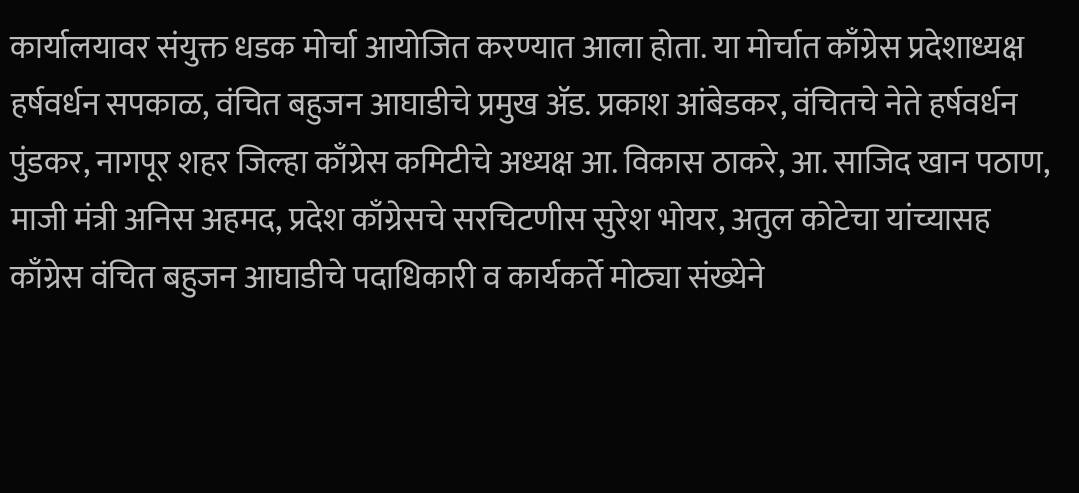कार्यालयावर संयुक्त धडक मोर्चा आयोजित करण्यात आला होता. या मोर्चात काँग्रेस प्रदेशाध्यक्ष हर्षवर्धन सपकाळ, वंचित बहुजन आघाडीचे प्रमुख ॲड. प्रकाश आंबेडकर, वंचितचे नेते हर्षवर्धन पुंडकर, नागपूर शहर जिल्हा काँग्रेस कमिटीचे अध्यक्ष आ. विकास ठाकरे, आ. साजिद खान पठाण, माजी मंत्री अनिस अहमद, प्रदेश काँग्रेसचे सरचिटणीस सुरेश भोयर, अतुल कोटेचा यांच्यासह काँग्रेस वंचित बहुजन आघाडीचे पदाधिकारी व कार्यकर्ते मोठ्या संख्येने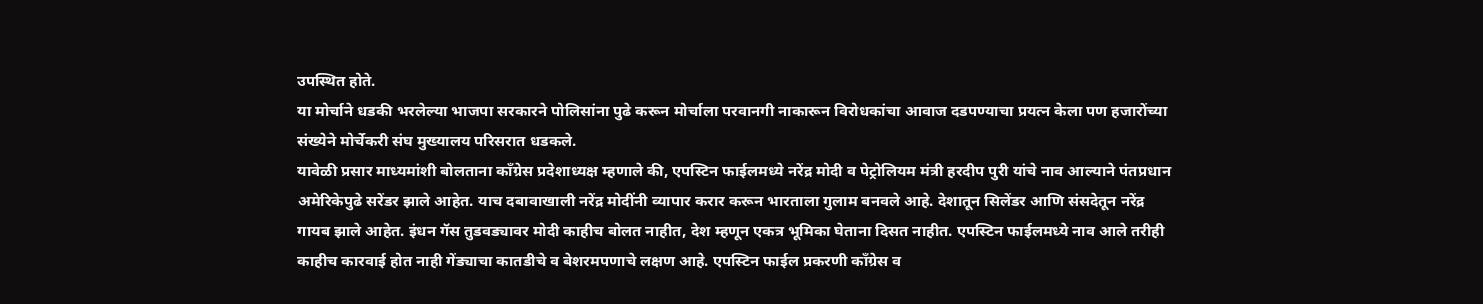उपस्थित होते.
या मोर्चाने धडकी भरलेल्या भाजपा सरकारने पोलिसांना पुढे करून मोर्चाला परवानगी नाकारून विरोधकांचा आवाज दडपण्याचा प्रयत्न केला पण हजारोंच्या संख्येने मोर्चेकरी संघ मुख्यालय परिसरात धडकले.
यावेळी प्रसार माध्यमांशी बोलताना काँग्रेस प्रदेशाध्यक्ष म्हणाले की, एपस्टिन फाईलमध्ये नरेंद्र मोदी व पेट्रोलियम मंत्री हरदीप पुरी यांचे नाव आल्याने पंतप्रधान अमेरिकेपुढे सरेंडर झाले आहेत. याच दबावाखाली नरेंद्र मोदींनी व्यापार करार करून भारताला गुलाम बनवले आहे. देशातून सिलेंडर आणि संसदेतून नरेंद्र गायब झाले आहेत. इंधन गॅस तुडवड्यावर मोदी काहीच बोलत नाहीत, देश म्हणून एकत्र भूमिका घेताना दिसत नाहीत. एपस्टिन फाईलमध्ये नाव आले तरीही काहीच कारवाई होत नाही गेंड्याचा कातडीचे व बेशरमपणाचे लक्षण आहे. एपस्टिन फाईल प्रकरणी काँग्रेस व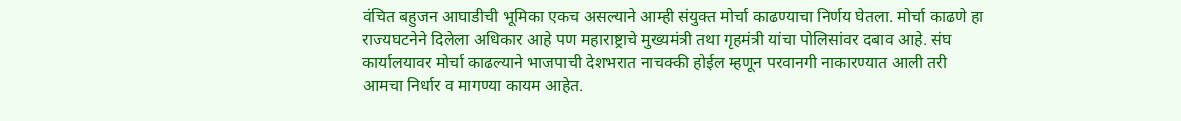वंचित बहुजन आघाडीची भूमिका एकच असल्याने आम्ही संयुक्त मोर्चा काढण्याचा निर्णय घेतला. मोर्चा काढणे हा राज्यघटनेने दिलेला अधिकार आहे पण महाराष्ट्राचे मुख्यमंत्री तथा गृहमंत्री यांचा पोलिसांवर दबाव आहे. संघ कार्यालयावर मोर्चा काढल्याने भाजपाची देशभरात नाचक्की होईल म्हणून परवानगी नाकारण्यात आली तरी आमचा निर्धार व मागण्या कायम आहेत.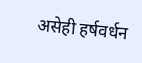असेही हर्षवर्धन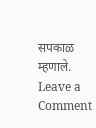सपकाळ म्हणाले.
Leave a Comment